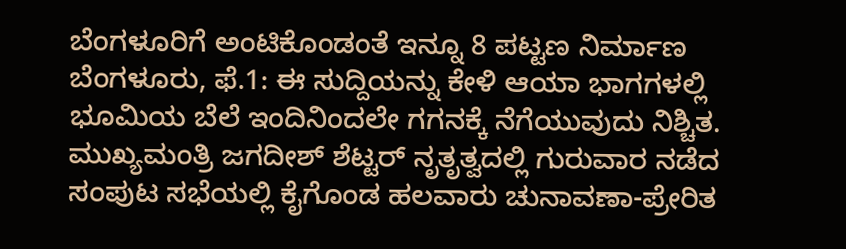ಬೆಂಗಳೂರಿಗೆ ಅಂಟಿಕೊಂಡಂತೆ ಇನ್ನೂ 8 ಪಟ್ಟಣ ನಿರ್ಮಾಣ
ಬೆಂಗಳೂರು, ಫೆ.1: ಈ ಸುದ್ದಿಯನ್ನು ಕೇಳಿ ಆಯಾ ಭಾಗಗಳಲ್ಲಿ ಭೂಮಿಯ ಬೆಲೆ ಇಂದಿನಿಂದಲೇ ಗಗನಕ್ಕೆ ನೆಗೆಯುವುದು ನಿಶ್ಚಿತ.
ಮುಖ್ಯಮಂತ್ರಿ ಜಗದೀಶ್ ಶೆಟ್ಟರ್ ನೃತೃತ್ವದಲ್ಲಿ ಗುರುವಾರ ನಡೆದ ಸಂಪುಟ ಸಭೆಯಲ್ಲಿ ಕೈಗೊಂಡ ಹಲವಾರು ಚುನಾವಣಾ-ಪ್ರೇರಿತ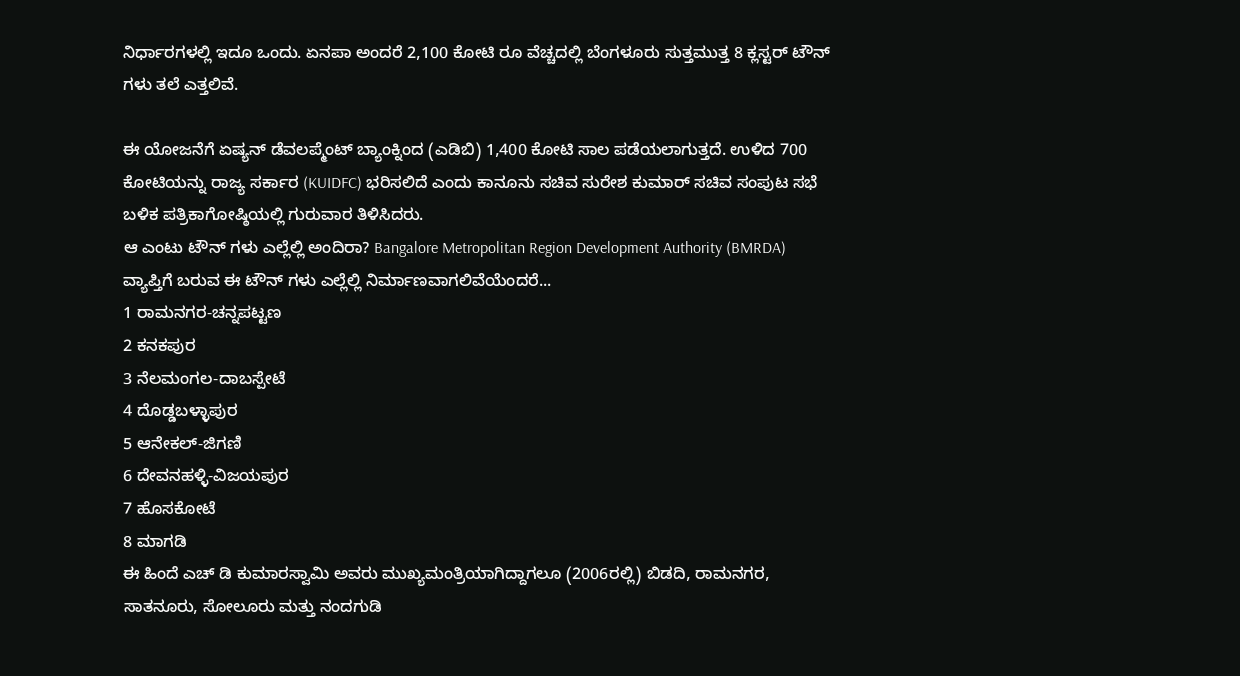ನಿರ್ಧಾರಗಳಲ್ಲಿ ಇದೂ ಒಂದು. ಏನಪಾ ಅಂದರೆ 2,100 ಕೋಟಿ ರೂ ವೆಚ್ಚದಲ್ಲಿ ಬೆಂಗಳೂರು ಸುತ್ತಮುತ್ತ 8 ಕ್ಲಸ್ಟರ್ ಟೌನ್ ಗಳು ತಲೆ ಎತ್ತಲಿವೆ.

ಈ ಯೋಜನೆಗೆ ಏಷ್ಯನ್ ಡೆವಲಪ್ಮೆಂಟ್ ಬ್ಯಾಂಕ್ನಿಂದ (ಎಡಿಬಿ) 1,400 ಕೋಟಿ ಸಾಲ ಪಡೆಯಲಾಗುತ್ತದೆ. ಉಳಿದ 700 ಕೋಟಿಯನ್ನು ರಾಜ್ಯ ಸರ್ಕಾರ (KUIDFC) ಭರಿಸಲಿದೆ ಎಂದು ಕಾನೂನು ಸಚಿವ ಸುರೇಶ ಕುಮಾರ್ ಸಚಿವ ಸಂಪುಟ ಸಭೆ ಬಳಿಕ ಪತ್ರಿಕಾಗೋಷ್ಠಿಯಲ್ಲಿ ಗುರುವಾರ ತಿಳಿಸಿದರು.
ಆ ಎಂಟು ಟೌನ್ ಗಳು ಎಲ್ಲೆಲ್ಲಿ ಅಂದಿರಾ? Bangalore Metropolitan Region Development Authority (BMRDA) ವ್ಯಾಪ್ತಿಗೆ ಬರುವ ಈ ಟೌನ್ ಗಳು ಎಲ್ಲೆಲ್ಲಿ ನಿರ್ಮಾಣವಾಗಲಿವೆಯೆಂದರೆ...
1 ರಾಮನಗರ-ಚನ್ನಪಟ್ಟಣ
2 ಕನಕಪುರ
3 ನೆಲಮಂಗಲ-ದಾಬಸ್ಪೇಟೆ
4 ದೊಡ್ಡಬಳ್ಳಾಪುರ
5 ಆನೇಕಲ್-ಜಿಗಣಿ
6 ದೇವನಹಳ್ಳಿ-ವಿಜಯಪುರ
7 ಹೊಸಕೋಟೆ
8 ಮಾಗಡಿ
ಈ ಹಿಂದೆ ಎಚ್ ಡಿ ಕುಮಾರಸ್ವಾಮಿ ಅವರು ಮುಖ್ಯಮಂತ್ರಿಯಾಗಿದ್ದಾಗಲೂ (2006ರಲ್ಲಿ) ಬಿಡದಿ, ರಾಮನಗರ, ಸಾತನೂರು, ಸೋಲೂರು ಮತ್ತು ನಂದಗುಡಿ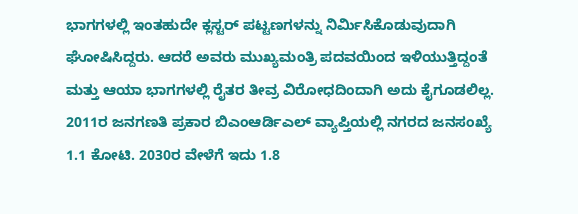ಭಾಗಗಳಲ್ಲಿ ಇಂತಹುದೇ ಕ್ಲಸ್ಟರ್ ಪಟ್ಟಣಗಳನ್ನು ನಿರ್ಮಿಸಿಕೊಡುವುದಾಗಿ ಘೋಷಿಸಿದ್ದರು. ಆದರೆ ಅವರು ಮುಖ್ಯಮಂತ್ರಿ ಪದವಯಿಂದ ಇಳಿಯುತ್ತಿದ್ದಂತೆ ಮತ್ತು ಆಯಾ ಭಾಗಗಳಲ್ಲಿ ರೈತರ ತೀವ್ರ ವಿರೋಧದಿಂದಾಗಿ ಅದು ಕೈಗೂಡಲಿಲ್ಲ.
2011ರ ಜನಗಣತಿ ಪ್ರಕಾರ ಬಿಎಂಆರ್ಡಿಎಲ್ ವ್ಯಾಪ್ತಿಯಲ್ಲಿ ನಗರದ ಜನಸಂಖ್ಯೆ 1.1 ಕೋಟಿ. 2030ರ ವೇಳೆಗೆ ಇದು 1.8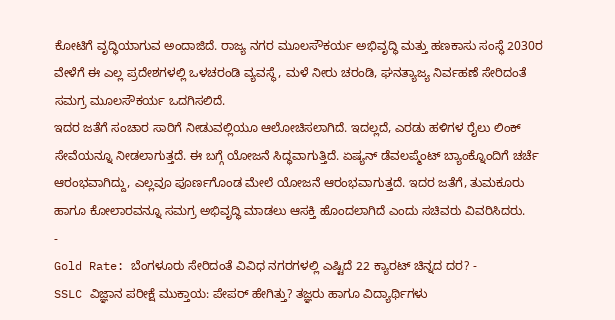ಕೋಟಿಗೆ ವೃದ್ಧಿಯಾಗುವ ಅಂದಾಜಿದೆ. ರಾಜ್ಯ ನಗರ ಮೂಲಸೌಕರ್ಯ ಅಭಿವೃದ್ಧಿ ಮತ್ತು ಹಣಕಾಸು ಸಂಸ್ಥೆ 2030ರ ವೇಳೆಗೆ ಈ ಎಲ್ಲ ಪ್ರದೇಶಗಳಲ್ಲಿ ಒಳಚರಂಡಿ ವ್ಯವಸ್ಥೆ, ಮಳೆ ನೀರು ಚರಂಡಿ, ಘನತ್ಯಾಜ್ಯ ನಿರ್ವಹಣೆ ಸೇರಿದಂತೆ ಸಮಗ್ರ ಮೂಲಸೌಕರ್ಯ ಒದಗಿಸಲಿದೆ.
ಇದರ ಜತೆಗೆ ಸಂಚಾರ ಸಾರಿಗೆ ನೀಡುವಲ್ಲಿಯೂ ಆಲೋಚಿಸಲಾಗಿದೆ. ಇದಲ್ಲದೆ, ಎರಡು ಹಳಿಗಳ ರೈಲು ಲಿಂಕ್ ಸೇವೆಯನ್ನೂ ನೀಡಲಾಗುತ್ತದೆ. ಈ ಬಗ್ಗೆ ಯೋಜನೆ ಸಿದ್ಧವಾಗುತ್ತಿದೆ. ಏಷ್ಯನ್ ಡೆವಲಪ್ಮೆಂಟ್ ಬ್ಯಾಂಕ್ನೊಂದಿಗೆ ಚರ್ಚೆ ಆರಂಭವಾಗಿದ್ದು, ಎಲ್ಲವೂ ಪೂರ್ಣಗೊಂಡ ಮೇಲೆ ಯೋಜನೆ ಆರಂಭವಾಗುತ್ತದೆ. ಇದರ ಜತೆಗೆ, ತುಮಕೂರು ಹಾಗೂ ಕೋಲಾರವನ್ನೂ ಸಮಗ್ರ ಅಭಿವೃದ್ಧಿ ಮಾಡಲು ಆಸಕ್ತಿ ಹೊಂದಲಾಗಿದೆ ಎಂದು ಸಚಿವರು ವಿವರಿಸಿದರು.
-
Gold Rate: ಬೆಂಗಳೂರು ಸೇರಿದಂತೆ ವಿವಿಧ ನಗರಗಳಲ್ಲಿ ಎಷ್ಟಿದೆ 22 ಕ್ಯಾರಟ್ ಚಿನ್ನದ ದರ? -
SSLC ವಿಜ್ಞಾನ ಪರೀಕ್ಷೆ ಮುಕ್ತಾಯ: ಪೇಪರ್ ಹೇಗಿತ್ತು? ತಜ್ಞರು ಹಾಗೂ ವಿದ್ಯಾರ್ಥಿಗಳು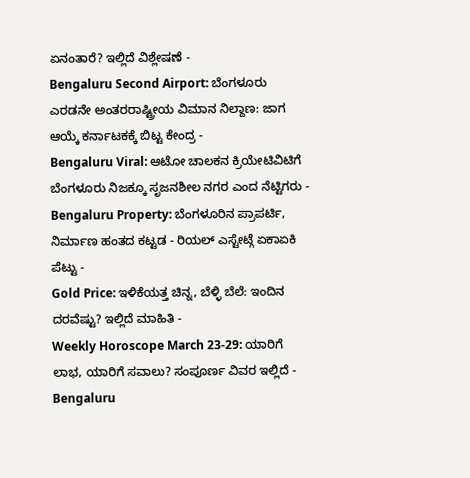ಏನಂತಾರೆ? ಇಲ್ಲಿದೆ ವಿಶ್ಲೇಷಣೆ -
Bengaluru Second Airport: ಬೆಂಗಳೂರು ಎರಡನೇ ಅಂತರರಾಷ್ಟ್ರೀಯ ವಿಮಾನ ನಿಲ್ದಾಣ: ಜಾಗ ಆಯ್ಕೆ ಕರ್ನಾಟಕಕ್ಕೆ ಬಿಟ್ಟ ಕೇಂದ್ರ -
Bengaluru Viral: ಆಟೋ ಚಾಲಕನ ಕ್ರಿಯೇಟಿವಿಟಿಗೆ ಬೆಂಗಳೂರು ನಿಜಕ್ಕೂ ಸೃಜನಶೀಲ ನಗರ ಎಂದ ನೆಟ್ಟಿಗರು -
Bengaluru Property: ಬೆಂಗಳೂರಿನ ಪ್ರಾಪರ್ಟಿ, ನಿರ್ಮಾಣ ಹಂತದ ಕಟ್ಟಡ - ರಿಯಲ್ ಎಸ್ಟೇಟ್ಗೆ ಏಕಾಏಕಿ ಪೆಟ್ಟು -
Gold Price: ಇಳಿಕೆಯತ್ತ ಚಿನ್ನ, ಬೆಳ್ಳಿ ಬೆಲೆ: ಇಂದಿನ ದರವೆಷ್ಟು? ಇಲ್ಲಿದೆ ಮಾಹಿತಿ -
Weekly Horoscope March 23-29: ಯಾರಿಗೆ ಲಾಭ, ಯಾರಿಗೆ ಸವಾಲು? ಸಂಪೂರ್ಣ ವಿವರ ಇಲ್ಲಿದೆ -
Bengaluru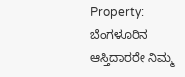Property: ಬೆಂಗಳೂರಿನ ಆಸ್ತಿದಾರರೇ ನಿಮ್ಮ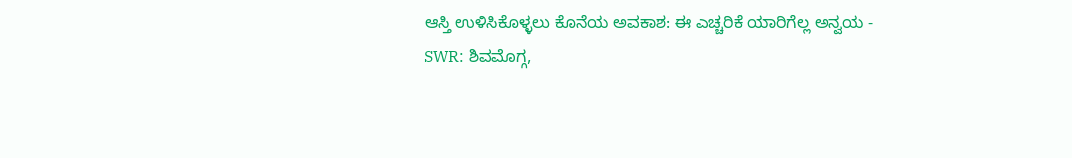ಆಸ್ತಿ ಉಳಿಸಿಕೊಳ್ಳಲು ಕೊನೆಯ ಅವಕಾಶ: ಈ ಎಚ್ಚರಿಕೆ ಯಾರಿಗೆಲ್ಲ ಅನ್ವಯ -
SWR: ಶಿವಮೊಗ್ಗ,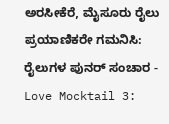ಅರಸೀಕೆರೆ, ಮೈಸೂರು ರೈಲು ಪ್ರಯಾಣಿಕರೇ ಗಮನಿಸಿ: ರೈಲುಗಳ ಪುನರ್ ಸಂಚಾರ -
Love Mocktail 3: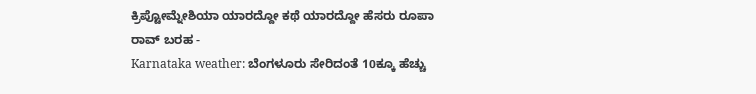ಕ್ರಿಪ್ಟೋಮ್ನೇಶಿಯಾ ಯಾರದ್ದೋ ಕಥೆ ಯಾರದ್ದೋ ಹೆಸರು ರೂಪಾ ರಾವ್ ಬರಹ -
Karnataka weather: ಬೆಂಗಳೂರು ಸೇರಿದಂತೆ 10ಕ್ಕೂ ಹೆಚ್ಚು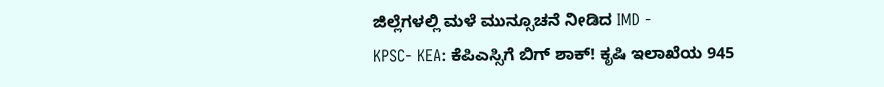ಜಿಲ್ಲೆಗಳಲ್ಲಿ ಮಳೆ ಮುನ್ಸೂಚನೆ ನೀಡಿದ IMD -
KPSC- KEA: ಕೆಪಿಎಸ್ಸಿಗೆ ಬಿಗ್ ಶಾಕ್! ಕೃಷಿ ಇಲಾಖೆಯ 945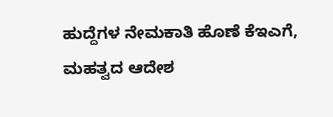ಹುದ್ದೆಗಳ ನೇಮಕಾತಿ ಹೊಣೆ ಕೆಇಎಗೆ, ಮಹತ್ವದ ಆದೇಶ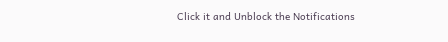Click it and Unblock the Notifications